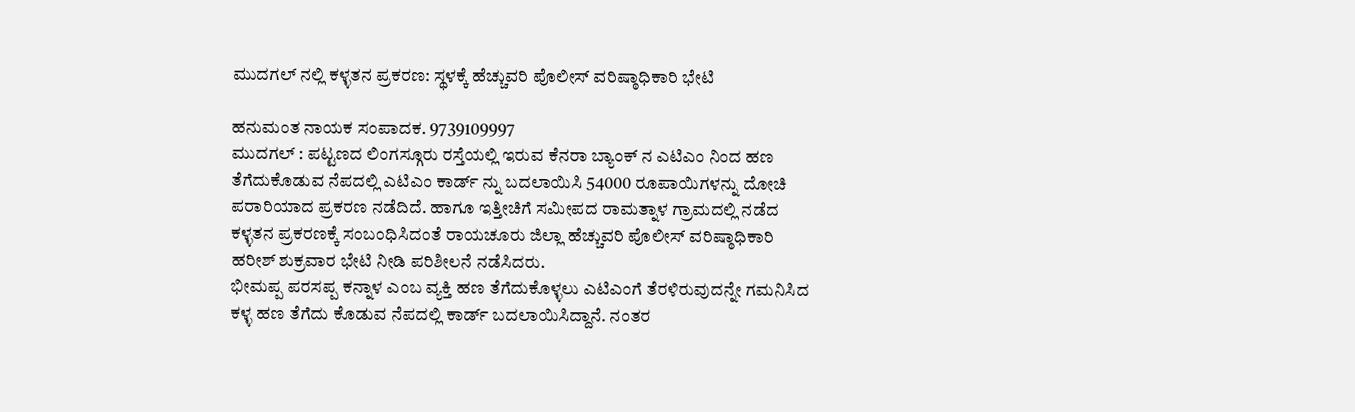ಮುದಗಲ್ ನಲ್ಲಿ ಕಳ್ಳತನ ಪ್ರಕರಣ: ಸ್ಥಳಕ್ಕೆ ಹೆಚ್ಚುವರಿ ಪೊಲೀಸ್ ವರಿಷ್ಠಾಧಿಕಾರಿ ಭೇಟಿ

ಹನುಮಂತ ನಾಯಕ ಸಂಪಾದಕ. 9739109997
ಮುದಗಲ್ : ಪಟ್ಟಣದ ಲಿಂಗಸ್ಗೂರು ರಸ್ತೆಯಲ್ಲಿ ಇರುವ ಕೆನರಾ ಬ್ಯಾಂಕ್ ನ ಎಟಿಎಂ ನಿಂದ ಹಣ ತೆಗೆದುಕೊಡುವ ನೆಪದಲ್ಲಿ ಎಟಿಎಂ ಕಾರ್ಡ್ ನ್ನು ಬದಲಾಯಿಸಿ 54000 ರೂಪಾಯಿಗಳನ್ನು ದೋಚಿ ಪರಾರಿಯಾದ ಪ್ರಕರಣ ನಡೆದಿದೆ. ಹಾಗೂ ಇತ್ತೀಚಿಗೆ ಸಮೀಪದ ರಾಮತ್ನಾಳ ಗ್ರಾಮದಲ್ಲಿ ನಡೆದ ಕಳ್ಳತನ ಪ್ರಕರಣಕ್ಕೆ ಸಂಬಂಧಿಸಿದಂತೆ ರಾಯಚೂರು ಜಿಲ್ಲಾ ಹೆಚ್ಚುವರಿ ಪೊಲೀಸ್ ವರಿಷ್ಠಾಧಿಕಾರಿ ಹರೀಶ್ ಶುಕ್ರವಾರ ಭೇಟಿ ನೀಡಿ ಪರಿಶೀಲನೆ ನಡೆಸಿದರು.
ಭೀಮಪ್ಪ ಪರಸಪ್ಪ ಕನ್ನಾಳ ಎಂಬ ವ್ಯಕ್ತಿ ಹಣ ತೆಗೆದುಕೊಳ್ಳಲು ಎಟಿಎಂಗೆ ತೆರಳಿರುವುದನ್ನೇ ಗಮನಿಸಿದ ಕಳ್ಳ ಹಣ ತೆಗೆದು ಕೊಡುವ ನೆಪದಲ್ಲಿ ಕಾರ್ಡ್ ಬದಲಾಯಿಸಿದ್ದಾನೆ. ನಂತರ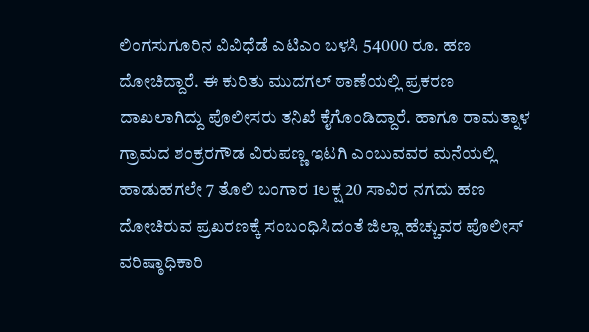ಲಿಂಗಸುಗೂರಿನ ವಿವಿಧೆಡೆ ಎಟಿಎಂ ಬಳಸಿ 54000 ರೂ. ಹಣ ದೋಚಿದ್ದಾರೆ. ಈ ಕುರಿತು ಮುದಗಲ್ ಠಾಣೆಯಲ್ಲಿ ಪ್ರಕರಣ ದಾಖಲಾಗಿದ್ದು ಪೊಲೀಸರು ತನಿಖೆ ಕೈಗೊಂಡಿದ್ದಾರೆ. ಹಾಗೂ ರಾಮತ್ನಾಳ ಗ್ರಾಮದ ಶಂಕ್ರರಗೌಡ ವಿರುಪಣ್ಣ ಇಟಗಿ ಎಂಬುವವರ ಮನೆಯಲ್ಲಿ ಹಾಡುಹಗಲೇ 7 ತೊಲಿ ಬಂಗಾರ 1ಲಕ್ಷ 20 ಸಾವಿರ ನಗದು ಹಣ ದೋಚಿರುವ ಪ್ರಖರಣಕ್ಕೆ ಸಂಬಂಧಿಸಿದಂತೆ ಜಿಲ್ಲಾ ಹೆಚ್ಚುವರ ಪೊಲೀಸ್ ವರಿಷ್ಠಾಧಿಕಾರಿ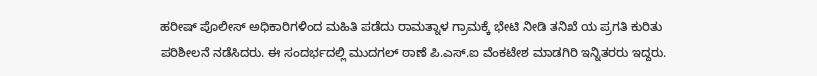ಹರೀಷ್ ಪೊಲೀಸ್ ಅಧಿಕಾರಿಗಳಿಂದ ಮಹಿತಿ ಪಡೆದು ರಾಮತ್ನಾಳ ಗ್ರಾಮಕ್ಕೆ ಭೇಟಿ ನೀಡಿ ತನಿಖೆ ಯ ಪ್ರಗತಿ ಕುರಿತು ಪರಿಶೀಲನೆ ನಡೆಸಿದರು. ಈ ಸಂದರ್ಭದಲ್ಲಿ ಮುದಗಲ್ ಠಾಣೆ ಪಿ.ಎಸ್.ಐ ವೆಂಕಟೇಶ ಮಾಡಗಿರಿ ಇನ್ನಿತರರು ಇದ್ದರು.